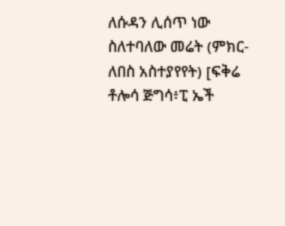ለሱዳን ሊሰጥ ነው ስለተባለው መሬት (ምክር-ለበስ አስተያየየት) [ፍቅሬ ቶሎሳ ጅግሳ፥ፒ ኤች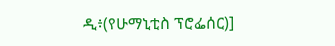ዲ፥(የሁማኒቲስ ፕሮፌሰር)]